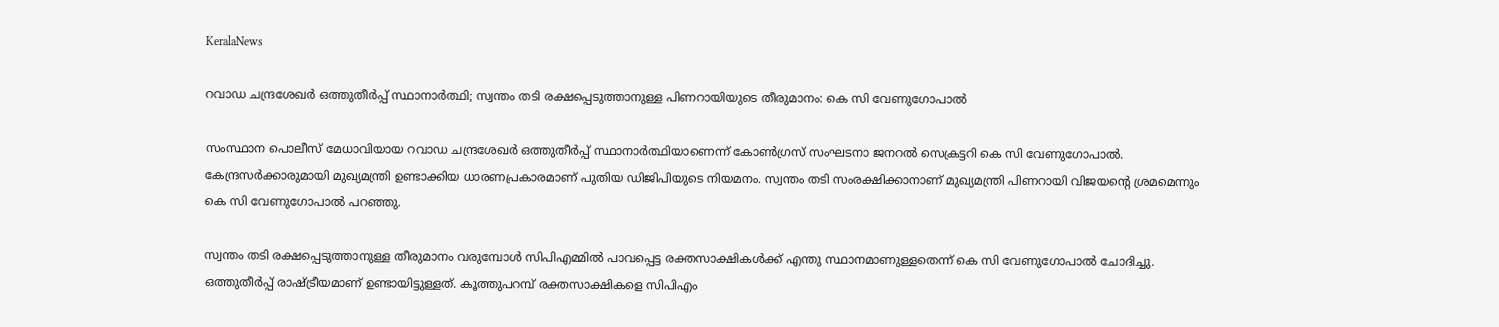KeralaNews

റവാഡ ചന്ദ്രശേഖര്‍ ഒത്തുതീര്‍പ്പ് സ്ഥാനാര്‍ത്ഥി; സ്വന്തം തടി രക്ഷപ്പെടുത്താനുള്ള പിണറായിയുടെ തീരുമാനം: കെ സി വേണുഗോപാല്‍

സംസ്ഥാന പൊലീസ് മേധാവിയായ റവാഡ ചന്ദ്രശേഖര്‍ ഒത്തുതീര്‍പ്പ് സ്ഥാനാര്‍ത്ഥിയാണെന്ന് കോണ്‍ഗ്രസ് സംഘടനാ ജനറല്‍ സെക്രട്ടറി കെ സി വേണുഗോപാല്‍. കേന്ദ്രസര്‍ക്കാരുമായി മുഖ്യമന്ത്രി ഉണ്ടാക്കിയ ധാരണപ്രകാരമാണ് പുതിയ ഡിജിപിയുടെ നിയമനം. സ്വന്തം തടി സംരക്ഷിക്കാനാണ് മുഖ്യമന്ത്രി പിണറായി വിജയന്റെ ശ്രമമെന്നും കെ സി വേണുഗോപാല്‍ പറഞ്ഞു.

സ്വന്തം തടി രക്ഷപ്പെടുത്താനുള്ള തീരുമാനം വരുമ്പോള്‍ സിപിഎമ്മില്‍ പാവപ്പെട്ട രക്തസാക്ഷികള്‍ക്ക് എന്തു സ്ഥാനമാണുള്ളതെന്ന് കെ സി വേണുഗോപാല്‍ ചോദിച്ചു. ഒത്തുതീര്‍പ്പ് രാഷ്ട്രീയമാണ് ഉണ്ടായിട്ടുള്ളത്. കൂത്തുപറമ്പ് രക്തസാക്ഷികളെ സിപിഎം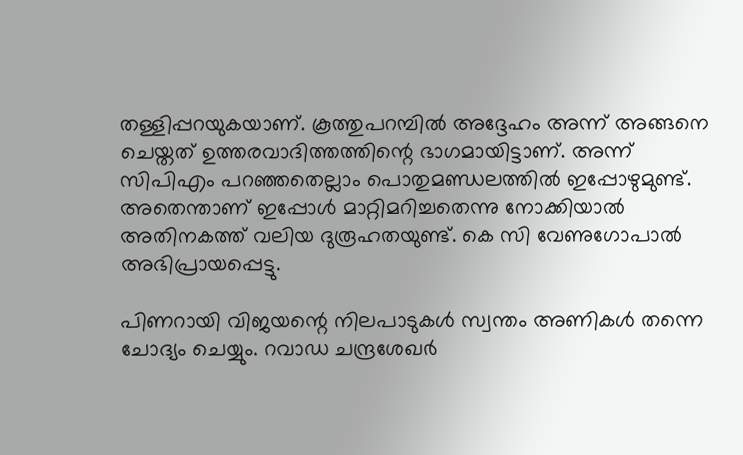തള്ളിപ്പറയുകയാണ്. കൂത്തുപറമ്പില്‍ അദ്ദേഹം അന്ന് അങ്ങനെ ചെയ്തത് ഉത്തരവാദിത്തത്തിന്റെ ഭാഗമായിട്ടാണ്. അന്ന് സിപിഎം പറഞ്ഞതെല്ലാം പൊതുമണ്ഡലത്തില്‍ ഇപ്പോഴുമുണ്ട്. അതെന്താണ് ഇപ്പോള്‍ മാറ്റിമറിച്ചതെന്നു നോക്കിയാല്‍ അതിനകത്ത് വലിയ ദുരൂഹതയുണ്ട്. കെ സി വേണുഗോപാല്‍ അഭിപ്രായപ്പെട്ടു.

പിണറായി വിജയന്റെ നിലപാടുകള്‍ സ്വന്തം അണികള്‍ തന്നെ ചോദ്യം ചെയ്യും. റവാഡ ചന്ദ്രശേഖര്‍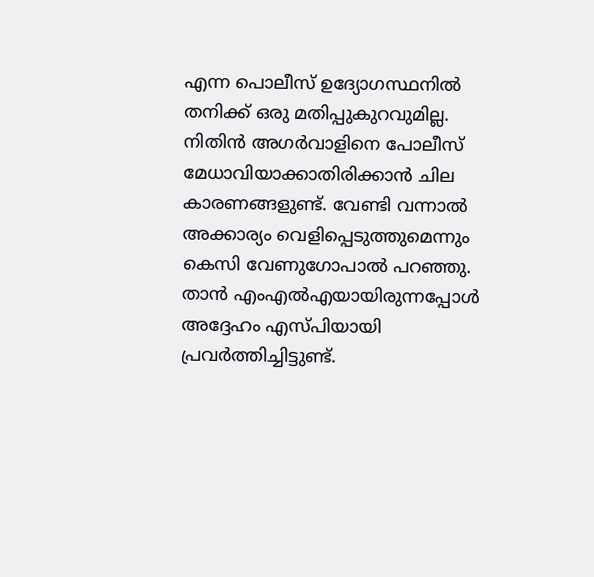എന്ന പൊലീസ് ഉദ്യോഗസ്ഥനില്‍ തനിക്ക് ഒരു മതിപ്പുകുറവുമില്ല. നിതിന്‍ അഗര്‍വാളിനെ പോലീസ് മേധാവിയാക്കാതിരിക്കാന്‍ ചില കാരണങ്ങളുണ്ട്. വേണ്ടി വന്നാല്‍ അക്കാര്യം വെളിപ്പെടുത്തുമെന്നും കെസി വേണുഗോപാല്‍ പറഞ്ഞു. താന്‍ എംഎല്‍എയായിരുന്നപ്പോള്‍ അദ്ദേഹം എസ്പിയായി പ്രവര്‍ത്തിച്ചിട്ടുണ്ട്.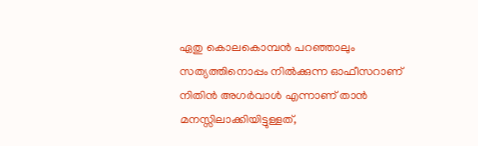ഏതു കൊലകൊമ്പന്‍ പറഞ്ഞാലും സത്യത്തിനൊപ്പം നില്‍ക്കുന്ന ഓഫീസറാണ് നിതിന്‍ അഗര്‍വാള്‍ എന്നാണ് താന്‍ മനസ്സിലാക്കിയിട്ടുള്ളത്,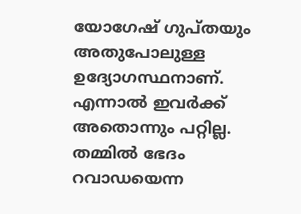യോഗേഷ് ഗുപ്തയും അതുപോലുള്ള ഉദ്യോഗസ്ഥനാണ്. എന്നാല്‍ ഇവര്‍ക്ക് അതൊന്നും പറ്റില്ല. തമ്മില്‍ ഭേദം റവാഡയെന്ന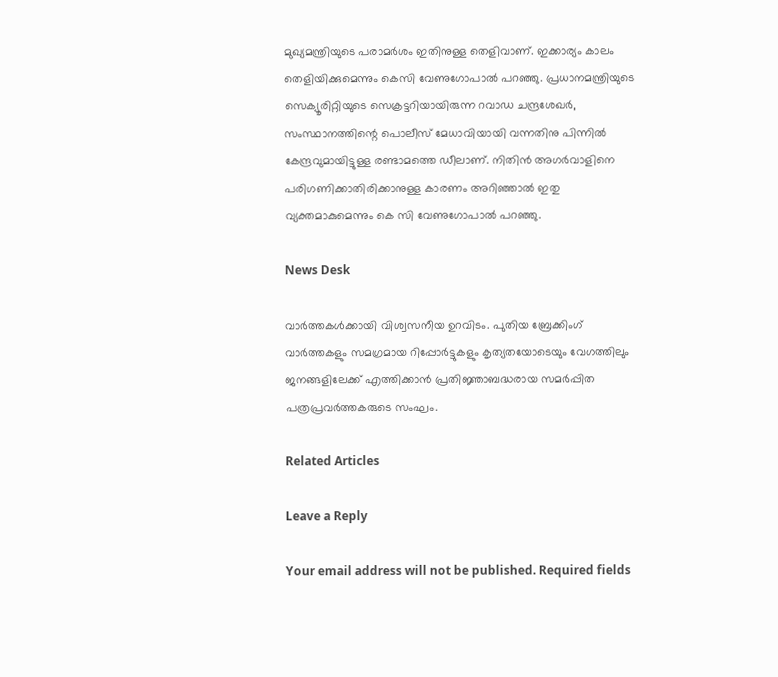മുഖ്യമന്ത്രിയുടെ പരാമര്‍ശം ഇതിനുള്ള തെളിവാണ്. ഇക്കാര്യം കാലം തെളിയിക്കുമെന്നും കെസി വേണുഗോപാല്‍ പറഞ്ഞു. പ്രധാനമന്ത്രിയുടെ സെക്യൂരിറ്റിയുടെ സെക്രട്ടറിയായിരുന്ന റവാഡ ചന്ദ്രശേഖര്‍, സംസ്ഥാനത്തിന്റെ പൊലീസ് മേധാവിയായി വന്നതിനു പിന്നില്‍ കേന്ദ്രവുമായിട്ടുള്ള രണ്ടാമത്തെ ഡീലാണ്. നിതിന്‍ അഗര്‍വാളിനെ പരിഗണിക്കാതിരിക്കാനുള്ള കാരണം അറിഞ്ഞാല്‍ ഇതു വ്യക്തമാകുമെന്നും കെ സി വേണുഗോപാല്‍ പറഞ്ഞു.

News Desk

വാർത്തകൾക്കായി വിശ്വസനീയ ഉറവിടം. പുതിയ ബ്രേക്കിംഗ് വാർത്തകളും സമഗ്രമായ റിപ്പോർട്ടുകളും കൃത്യതയോടെയും വേഗത്തിലും ജനങ്ങളിലേക്ക് എത്തിക്കാൻ പ്രതിജ്ഞാബദ്ധരായ സമർപ്പിത പത്രപ്രവർത്തകരുടെ സംഘം.

Related Articles

Leave a Reply

Your email address will not be published. Required fields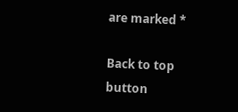are marked *

Back to top button